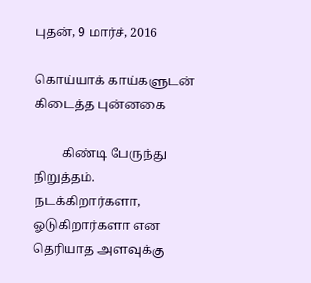புதன், 9 மார்ச், 2016

கொய்யாக் காய்களுடன் கிடைத்த புன்னகை

         கிண்டி பேருந்து நிறுத்தம். நடக்கிறார்களா, ஓடுகிறார்களா என தெரியாத அளவுக்கு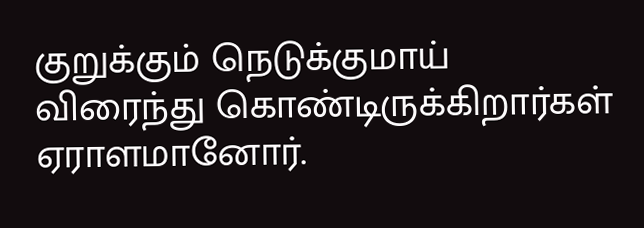குறுக்கும் நெடுக்குமாய் விரைந்து கொண்டிருக்கிறார்கள் ஏராளமானோர்.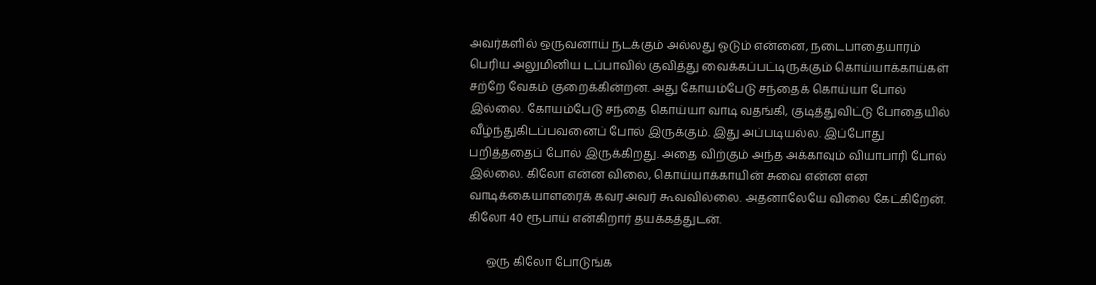அவர்களில் ஒருவனாய் நடக்கும் அல்லது ஓடும் என்னை, நடைபாதையாரம் பெரிய அலுமினிய டப்பாவில் குவித்து வைக்கப்பட்டிருக்கும் கொய்யாக்காய்கள் சற்றே வேகம் குறைக்கின்றன. அது கோயம்பேடு சந்தைக் கொய்யா போல் இல்லை. கோயம்பேடு சந்தை கொய்யா வாடி வதங்கி, குடித்துவிட்டு போதையில் வீழ்ந்துகிடப்பவனைப் போல் இருக்கும். இது அப்படியல்ல. இப்போது பறித்ததைப் போல் இருக்கிறது. அதை விற்கும் அந்த அக்காவும் வியாபாரி போல் இல்லை. கிலோ என்ன விலை, கொய்யாக்காயின் சுவை என்ன என வாடிக்கையாளரைக் கவர அவர் கூவவில்லை. அதனாலேயே விலை கேட்கிறேன். கிலோ 40 ரூபாய் என்கிறார் தயக்கத்துடன்.

      ஒரு கிலோ போடுங்க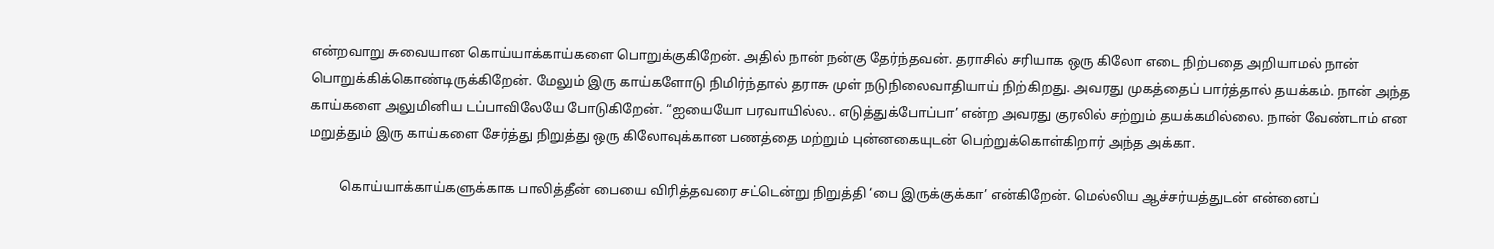என்றவாறு சுவையான கொய்யாக்காய்களை பொறுக்குகிறேன். அதில் நான் நன்கு தேர்ந்தவன். தராசில் சரியாக ஒரு கிலோ எடை நிற்பதை அறியாமல் நான் பொறுக்கிக்கொண்டிருக்கிறேன். மேலும் இரு காய்களோடு நிமிர்ந்தால் தராசு முள் நடுநிலைவாதியாய் நிற்கிறது. அவரது முகத்தைப் பார்த்தால் தயக்கம். நான் அந்த காய்களை அலுமினிய டப்பாவிலேயே போடுகிறேன். “ஐயையோ பரவாயில்ல.. எடுத்துக்போப்பா’ என்ற அவரது குரலில் சற்றும் தயக்கமில்லை. நான் வேண்டாம் என மறுத்தும் இரு காய்களை சேர்த்து நிறுத்து ஒரு கிலோவுக்கான பணத்தை மற்றும் புன்னகையுடன் பெற்றுக்கொள்கிறார் அந்த அக்கா.

         கொய்யாக்காய்களுக்காக பாலித்தீன் பையை விரித்தவரை சட்டென்று நிறுத்தி ‘பை இருக்குக்கா’ என்கிறேன். மெல்லிய ஆச்சர்யத்துடன் என்னைப்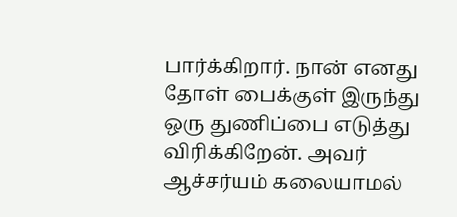பார்க்கிறார். நான் எனது தோள் பைக்குள் இருந்து ஒரு துணிப்பை எடுத்து விரிக்கிறேன். அவர் ஆச்சர்யம் கலையாமல்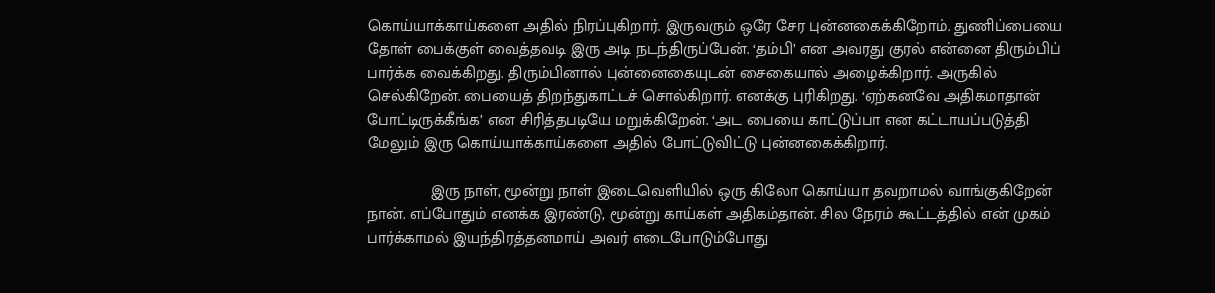கொய்யாக்காய்களை அதில் நிரப்புகிறார். இருவரும் ஒரே சேர புன்னகைக்கிறோம். துணிப்பையை தோள் பைக்குள் வைத்தவடி இரு அடி நடந்திருப்பேன். ‘தம்பி’ என அவரது குரல் என்னை திரும்பிப் பார்க்க வைக்கிறது. திரும்பினால் புன்னைகையுடன் சைகையால் அழைக்கிறார். அருகில் செல்கிறேன். பையைத் திறந்துகாட்டச் சொல்கிறார். எனக்கு புரிகிறது. ‘ஏற்கனவே அதிகமாதான் போட்டிருக்கீங்க’ என சிரித்தபடியே மறுக்கிறேன். ‘அட பையை காட்டுப்பா என கட்டாயப்படுத்தி மேலும் இரு கொய்யாக்காய்களை அதில் போட்டுவிட்டு புன்னகைக்கிறார்.

              இரு நாள், மூன்று நாள் இடைவெளியில் ஒரு கிலோ கொய்யா தவறாமல் வாங்குகிறேன் நான். எப்போதும் எனக்க இரண்டு, மூன்று காய்கள் அதிகம்தான். சில நேரம் கூட்டத்தில் என் முகம் பார்க்காமல் இயந்திரத்தனமாய் அவர் எடைபோடும்போது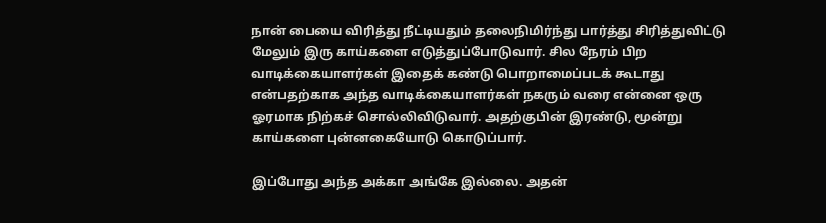நான் பையை விரித்து நீட்டியதும் தலைநிமிர்ந்து பார்த்து சிரித்துவிட்டு மேலும் இரு காய்களை எடுத்துப்போடுவார். சில நேரம் பிற வாடிக்கையாளர்கள் இதைக் கண்டு பொறாமைப்படக் கூடாது என்பதற்காக அந்த வாடிக்கையாளர்கள் நகரும் வரை என்னை ஒரு ஓரமாக நிற்கச் சொல்லிவிடுவார். அதற்குபின் இரண்டு, மூன்று காய்களை புன்னகையோடு கொடுப்பார்.

இப்போது அந்த அக்கா அங்கே இல்லை. அதன்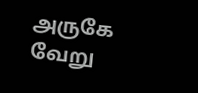அருகே வேறு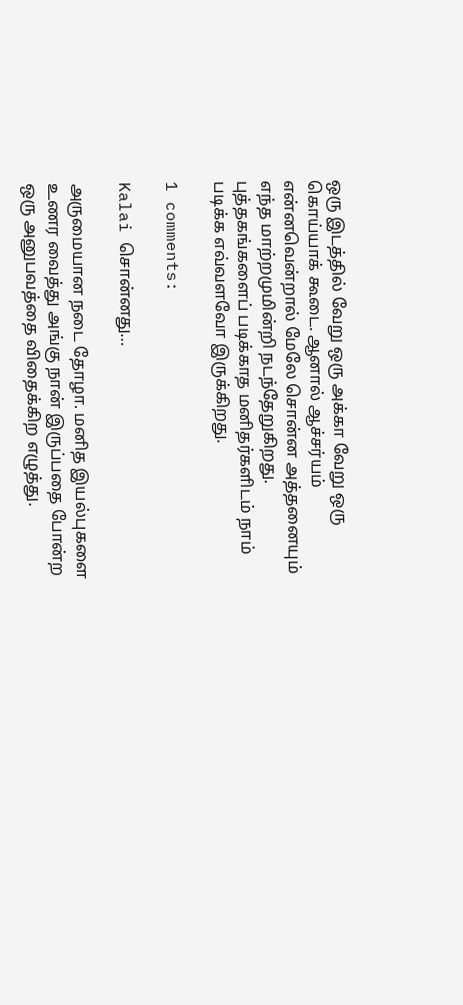ஒரு இடத்தில் வேறு ஒரு அக்கா வேறு ஒரு கொய்யாக் கூடை. ஆனால் ஆச்சர்யம் என்னவென்றால் மேலே சொன்ன அத்தனையும் எந்த மாற்றமுமின்றி நடந்தேறுகிறது. புத்தகங்களைப் படிக்காத மனிதர்களிடம் நாம் படிக்க எவ்வளவோ இருக்கிறது.

1 comments:

Kalai சொன்னது…

அருமையான நடை தோழா. மனித இயல்புகளை உணர வைத்து அங்கு நான் இருப்பதை போன்ற ஒரு அனுபவத்தை விதைக்கிற எழுத்து.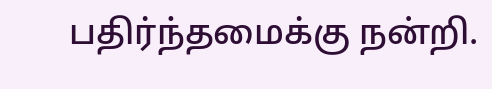பதிர்ந்தமைக்கு நன்றி.